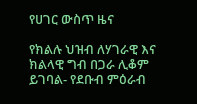የሀገር ውስጥ ዜና

የክልሉ ህዝብ ለሃገራዊ እና ክልላዊ ግብ በጋራ ሊቆም ይገባል- የደቡብ ምዕራብ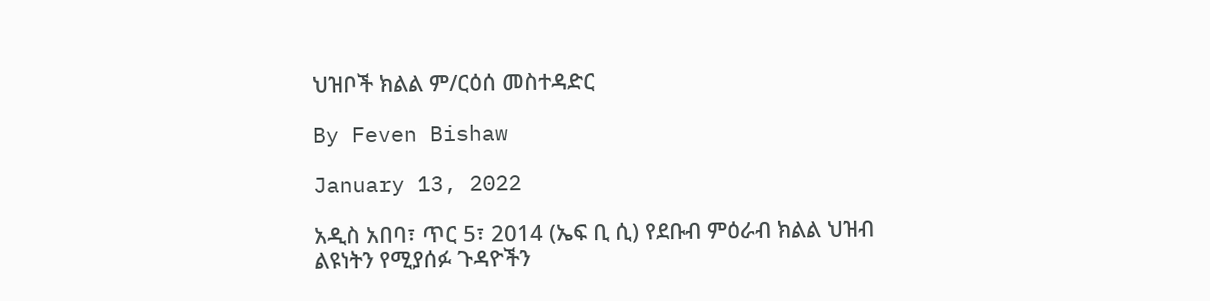ህዝቦች ክልል ም/ርዕሰ መስተዳድር

By Feven Bishaw

January 13, 2022

አዲስ አበባ፣ ጥር 5፣ 2014 (ኤፍ ቢ ሲ) የደቡብ ምዕራብ ክልል ህዝብ ልዩነትን የሚያሰፉ ጉዳዮችን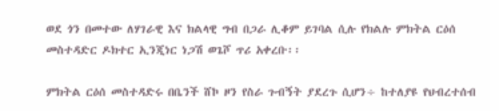ወደ ጎን በመተው ለሃገራዊ እና ክልላዊ ግብ በጋራ ሊቆም ይገባል ሲሉ የክልሉ ምክትል ርዕሰ መስተዳድር ዶክተር ኢንጂነር ነጋሽ ወጌሾ ጥሪ አቀረቡ፡፡

ምክትል ርዕሰ መስተዳድሩ በቤንች ሸኮ ዞን የስራ ጉብኝት ያደረጉ ሲሆን÷ ከተለያዩ የህብረተሰብ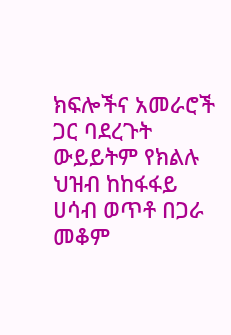ክፍሎችና አመራሮች ጋር ባደረጉት ውይይትም የክልሉ ህዝብ ከከፋፋይ ሀሳብ ወጥቶ በጋራ መቆም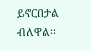ይኖርበታል ብለዋል፡፡